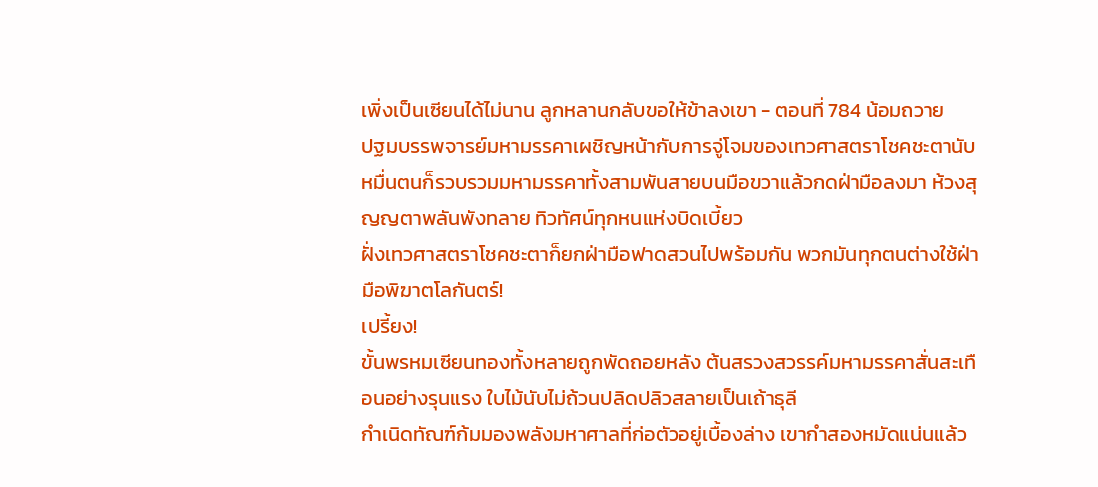เพิ่งเป็นเซียนได้ไม่นาน ลูกหลานกลับขอให้ข้าลงเขา - ตอนที่ 784 น้อมถวาย
ปฐมบรรพจารย์มหามรรคาเผชิญหน้ากับการจู่โจมของเทวศาสตราโชคชะตานับหมื่นตนก็รวบรวมมหามรรคาทั้งสามพันสายบนมือขวาแล้วกดฝ่ามือลงมา ห้วงสุญญตาพลันพังทลาย ทิวทัศน์ทุกหนแห่งบิดเบี้ยว
ฝั่งเทวศาสตราโชคชะตาก็ยกฝ่ามือฟาดสวนไปพร้อมกัน พวกมันทุกตนต่างใช้ฝ่ามือพิฆาตโลกันตร์!
เปรี้ยง!
ขั้นพรหมเซียนทองทั้งหลายถูกพัดถอยหลัง ต้นสรวงสวรรค์มหามรรคาสั่นสะเทือนอย่างรุนแรง ใบไม้นับไม่ถ้วนปลิดปลิวสลายเป็นเถ้าธุลี
กำเนิดทัณฑ์ก้มมองพลังมหาศาลที่ก่อตัวอยู่เบื้องล่าง เขากำสองหมัดแน่นแล้ว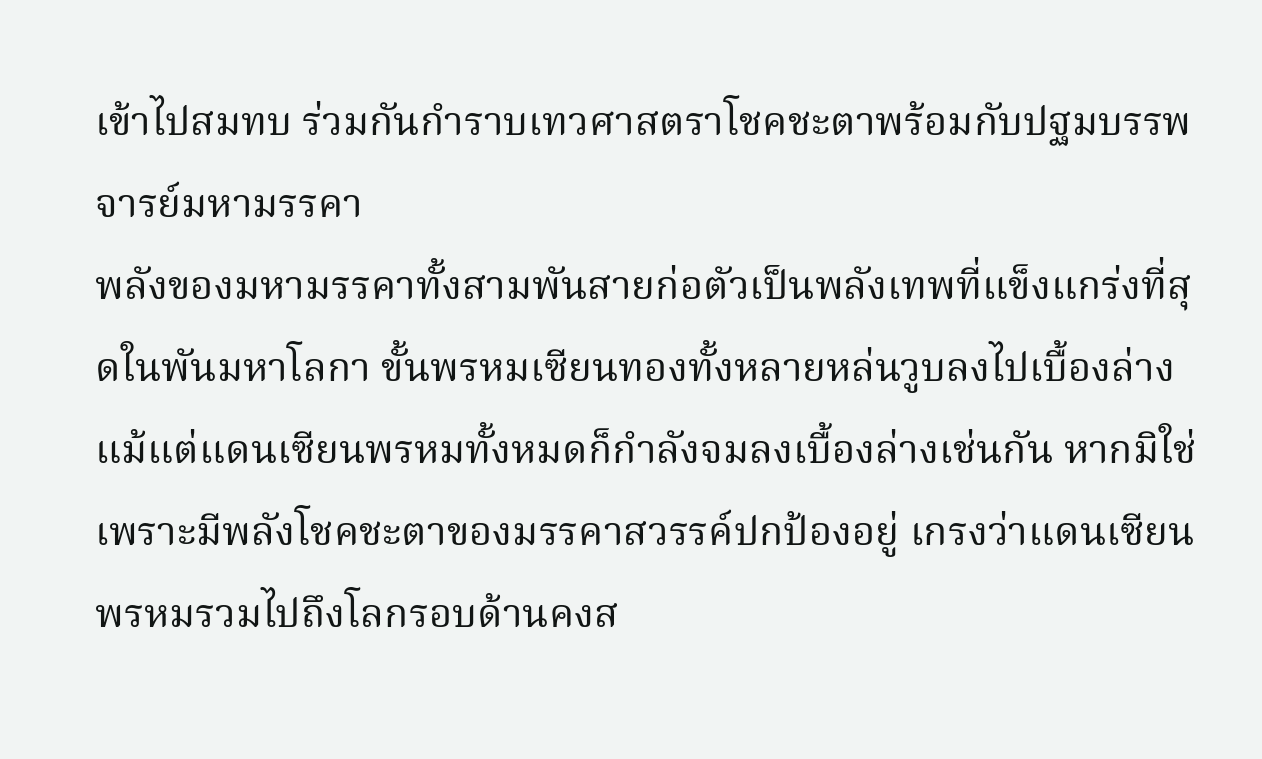เข้าไปสมทบ ร่วมกันกำราบเทวศาสตราโชคชะตาพร้อมกับปฐมบรรพจารย์มหามรรคา
พลังของมหามรรคาทั้งสามพันสายก่อตัวเป็นพลังเทพที่แข็งแกร่งที่สุดในพันมหาโลกา ขั้นพรหมเซียนทองทั้งหลายหล่นวูบลงไปเบื้องล่าง แม้แต่แดนเซียนพรหมทั้งหมดก็กำลังจมลงเบื้องล่างเช่นกัน หากมิใช่เพราะมีพลังโชคชะตาของมรรคาสวรรค์ปกป้องอยู่ เกรงว่าแดนเซียนพรหมรวมไปถึงโลกรอบด้านคงส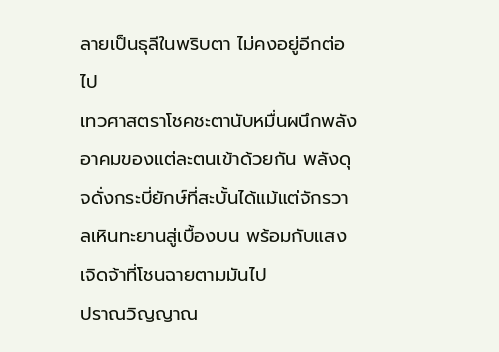ลายเป็นธุลีในพริบตา ไม่คงอยู่อีกต่อไป
เทวศาสตราโชคชะตานับหมื่นผนึกพลังอาคมของแต่ละตนเข้าด้วยกัน พลังดุจดั่งกระบี่ยักษ์ที่สะบั้นได้แม้แต่จักรวาลเหินทะยานสู่เบื้องบน พร้อมกับแสงเจิดจ้าที่โชนฉายตามมันไป
ปราณวิญญาณ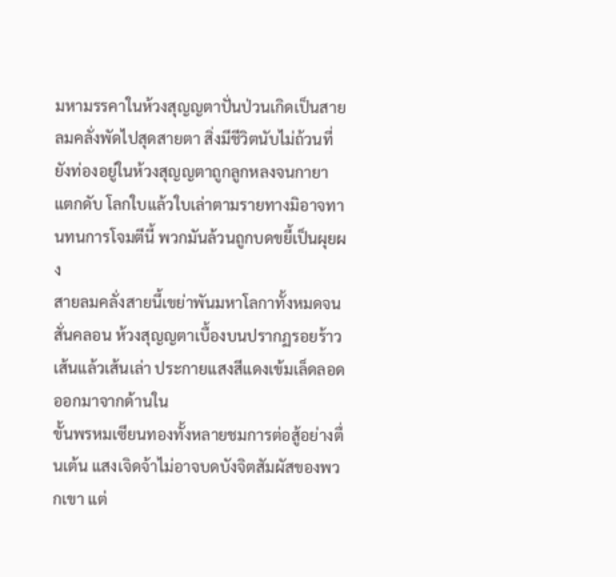มหามรรคาในห้วงสุญญตาปั่นป่วนเกิดเป็นสายลมคลั่งพัดไปสุดสายตา สิ่งมีชีวิตนับไม่ถ้วนที่ยังท่องอยู่ในห้วงสุญญตาถูกลูกหลงจนกายาแตกดับ โลกใบแล้วใบเล่าตามรายทางมิอาจทานทนการโจมตีนี้ พวกมันล้วนถูกบดขยี้เป็นผุยผง
สายลมคลั่งสายนี้เขย่าพันมหาโลกาทั้งหมดจนสั่นคลอน ห้วงสุญญตาเบื้องบนปรากฏรอยร้าวเส้นแล้วเส้นเล่า ประกายแสงสีแดงเข้มเล็ดลอดออกมาจากด้านใน
ขั้นพรหมเซียนทองทั้งหลายชมการต่อสู้อย่างตื่นเต้น แสงเจิดจ้าไม่อาจบดบังจิตสัมผัสของพวกเขา แต่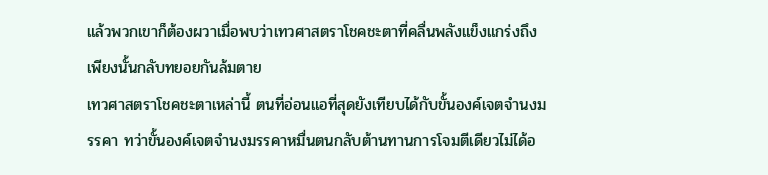แล้วพวกเขาก็ต้องผวาเมื่อพบว่าเทวศาสตราโชคชะตาที่คลื่นพลังแข็งแกร่งถึงเพียงนั้นกลับทยอยกันล้มตาย
เทวศาสตราโชคชะตาเหล่านี้ ตนที่อ่อนแอที่สุดยังเทียบได้กับขั้นองค์เจตจำนงมรรคา ทว่าขั้นองค์เจตจำนงมรรคาหมื่นตนกลับต้านทานการโจมตีเดียวไม่ได้อ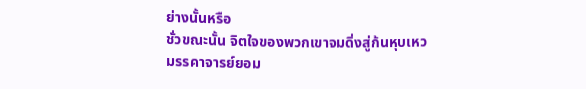ย่างนั้นหรือ
ชั่วขณะนั้น จิตใจของพวกเขาจมดิ่งสู่ก้นหุบเหว
มรรคาจารย์ยอม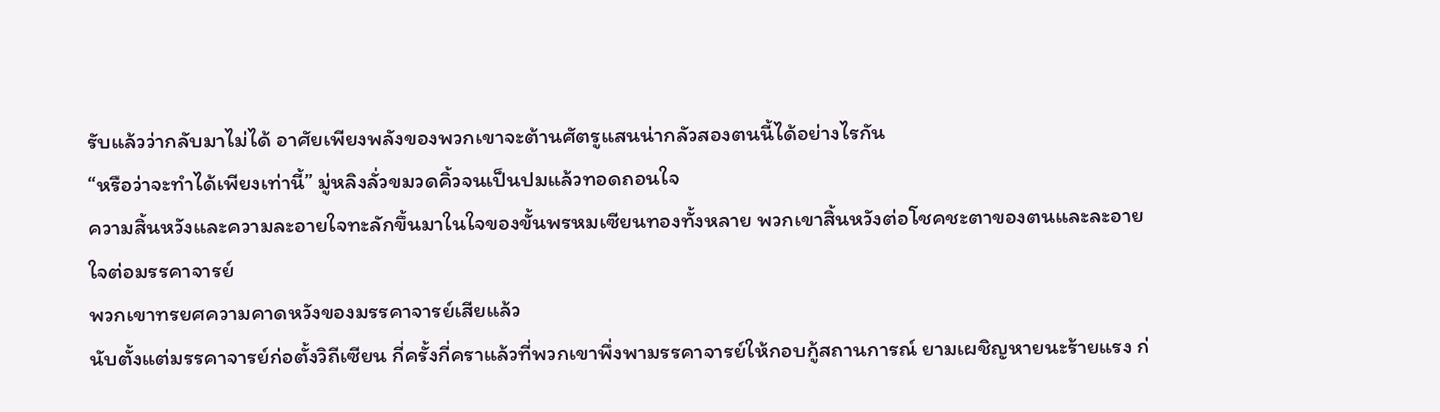รับแล้วว่ากลับมาไม่ได้ อาศัยเพียงพลังของพวกเขาจะต้านศัตรูแสนน่ากลัวสองตนนี้ได้อย่างไรกัน
“หรือว่าจะทำได้เพียงเท่านี้” มู่หลิงลั่วขมวดคิ้วจนเป็นปมแล้วทอดถอนใจ
ความสิ้นหวังและความละอายใจทะลักขึ้นมาในใจของขั้นพรหมเซียนทองทั้งหลาย พวกเขาสิ้นหวังต่อโชคชะตาของตนและละอายใจต่อมรรคาจารย์
พวกเขาทรยศความคาดหวังของมรรคาจารย์เสียแล้ว
นับตั้งแต่มรรคาจารย์ก่อตั้งวิถีเซียน กี่ครั้งกี่คราแล้วที่พวกเขาพึ่งพามรรคาจารย์ให้กอบกู้สถานการณ์ ยามเผชิญหายนะร้ายแรง ก่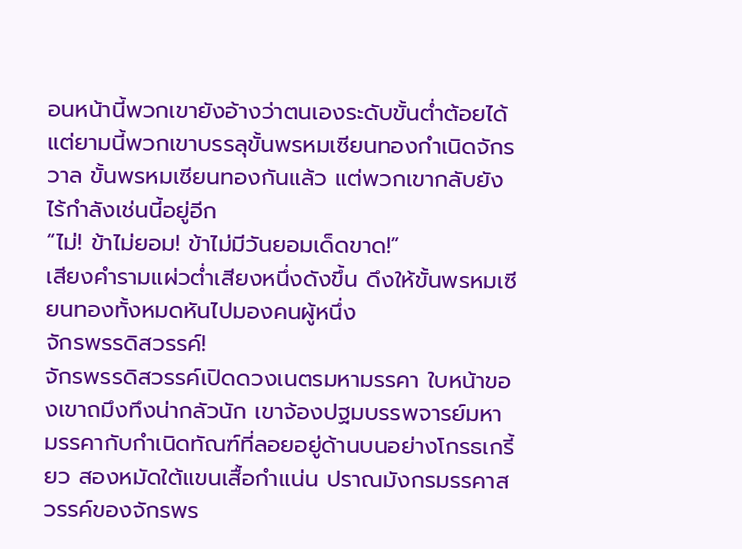อนหน้านี้พวกเขายังอ้างว่าตนเองระดับขั้นต่ำต้อยได้ แต่ยามนี้พวกเขาบรรลุขั้นพรหมเซียนทองกำเนิดจักรวาล ขั้นพรหมเซียนทองกันแล้ว แต่พวกเขากลับยังไร้กำลังเช่นนี้อยู่อีก
“ไม่! ข้าไม่ยอม! ข้าไม่มีวันยอมเด็ดขาด!”
เสียงคำรามแผ่วต่ำเสียงหนึ่งดังขึ้น ดึงให้ขั้นพรหมเซียนทองทั้งหมดหันไปมองคนผู้หนึ่ง
จักรพรรดิสวรรค์!
จักรพรรดิสวรรค์เปิดดวงเนตรมหามรรคา ใบหน้าของเขาถมึงทึงน่ากลัวนัก เขาจ้องปฐมบรรพจารย์มหามรรคากับกำเนิดทัณฑ์ที่ลอยอยู่ด้านบนอย่างโกรธเกรี้ยว สองหมัดใต้แขนเสื้อกำแน่น ปราณมังกรมรรคาสวรรค์ของจักรพร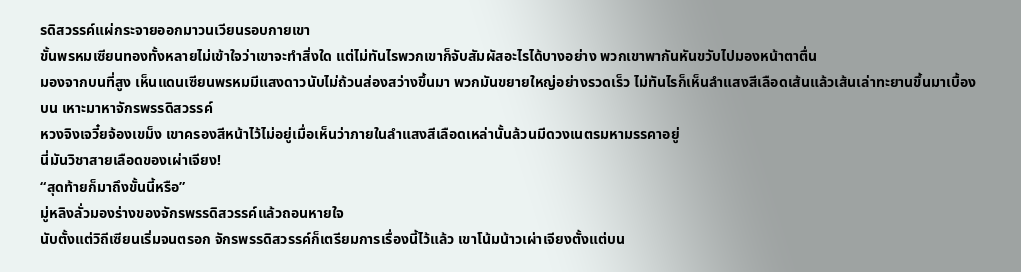รดิสวรรค์แผ่กระจายออกมาวนเวียนรอบกายเขา
ขั้นพรหมเซียนทองทั้งหลายไม่เข้าใจว่าเขาจะทำสิ่งใด แต่ไม่ทันไรพวกเขาก็จับสัมผัสอะไรได้บางอย่าง พวกเขาพากันหันขวับไปมองหน้าตาตื่น
มองจากบนที่สูง เห็นแดนเซียนพรหมมีแสงดาวนับไม่ถ้วนส่องสว่างขึ้นมา พวกมันขยายใหญ่อย่างรวดเร็ว ไม่ทันไรก็เห็นลำแสงสีเลือดเส้นแล้วเส้นเล่าทะยานขึ้นมาเบื้องบน เหาะมาหาจักรพรรดิสวรรค์
หวงจิงเจวี๋ยจ้องเขม็ง เขาครองสีหน้าไว้ไม่อยู่เมื่อเห็นว่าภายในลำแสงสีเลือดเหล่านั้นล้วนมีดวงเนตรมหามรรคาอยู่
นี่มันวิชาสายเลือดของเผ่าเจียง!
“สุดท้ายก็มาถึงขั้นนี้หรือ”
มู่หลิงลั่วมองร่างของจักรพรรดิสวรรค์แล้วถอนหายใจ
นับตั้งแต่วิถีเซียนเริ่มจนตรอก จักรพรรดิสวรรค์ก็เตรียมการเรื่องนี้ไว้แล้ว เขาโน้มน้าวเผ่าเจียงตั้งแต่บน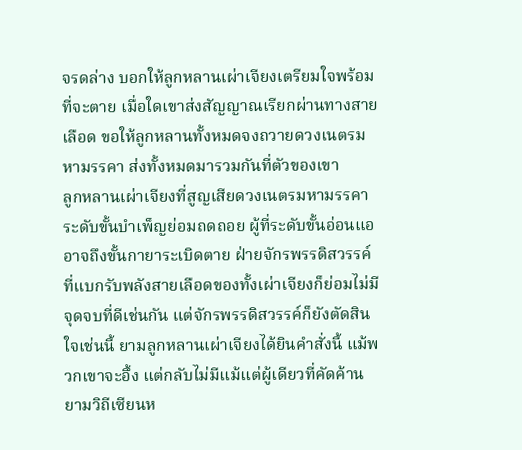จรดล่าง บอกให้ลูกหลานเผ่าเจียงเตรียมใจพร้อมที่จะตาย เมื่อใดเขาส่งสัญญาณเรียกผ่านทางสายเลือด ขอให้ลูกหลานทั้งหมดจงถวายดวงเนตรมหามรรคา ส่งทั้งหมดมารวมกันที่ตัวของเขา
ลูกหลานเผ่าเจียงที่สูญเสียดวงเนตรมหามรรคา ระดับขั้นบำเพ็ญย่อมถดถอย ผู้ที่ระดับขั้นอ่อนแออาจถึงขั้นกายาระเบิดตาย ฝ่ายจักรพรรดิสวรรค์ที่แบกรับพลังสายเลือดของทั้งเผ่าเจียงก็ย่อมไม่มีจุดจบที่ดีเช่นกัน แต่จักรพรรดิสวรรค์ก็ยังตัดสินใจเช่นนี้ ยามลูกหลานเผ่าเจียงได้ยินคำสั่งนี้ แม้พวกเขาจะอึ้ง แต่กลับไม่มีแม้แต่ผู้เดียวที่คัดค้าน
ยามวิถีเซียนห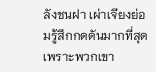ลังชนฝา เผ่าเจียงย่อมรู้สึกกดดันมากที่สุด เพราะพวกเขา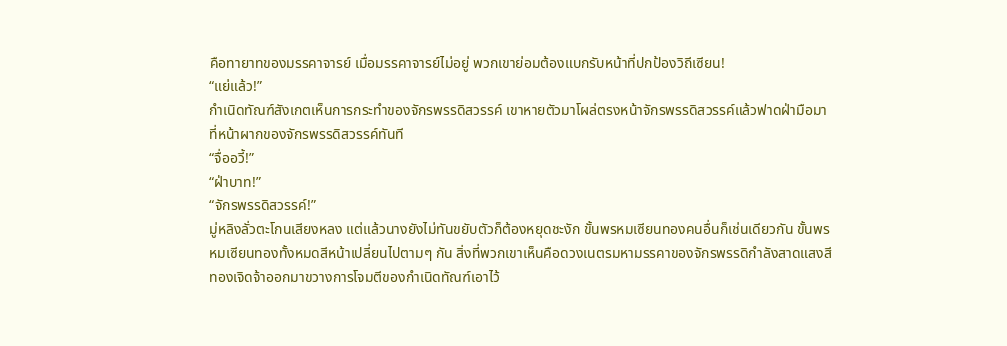คือทายาทของมรรคาจารย์ เมื่อมรรคาจารย์ไม่อยู่ พวกเขาย่อมต้องแบกรับหน้าที่ปกป้องวิถีเซียน!
“แย่แล้ว!”
กำเนิดทัณฑ์สังเกตเห็นการกระทำของจักรพรรดิสวรรค์ เขาหายตัวมาโผล่ตรงหน้าจักรพรรดิสวรรค์แล้วฟาดฝ่ามือมาที่หน้าผากของจักรพรรดิสวรรค์ทันที
“จื่ออวี้!”
“ฝ่าบาท!”
“จักรพรรดิสวรรค์!”
มู่หลิงลั่วตะโกนเสียงหลง แต่แล้วนางยังไม่ทันขยับตัวก็ต้องหยุดชะงัก ขั้นพรหมเซียนทองคนอื่นก็เช่นเดียวกัน ขั้นพรหมเซียนทองทั้งหมดสีหน้าเปลี่ยนไปตามๆ กัน สิ่งที่พวกเขาเห็นคือดวงเนตรมหามรรคาของจักรพรรดิกำลังสาดแสงสีทองเจิดจ้าออกมาขวางการโจมตีของกำเนิดทัณฑ์เอาไว้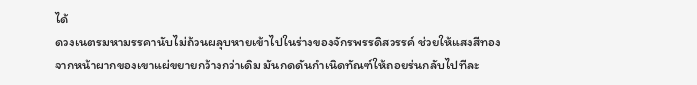ได้
ดวงเนตรมหามรรคานับไม่ถ้วนผลุบหายเข้าไปในร่างของจักรพรรดิสวรรค์ ช่วยให้แสงสีทองจากหน้าผากของเขาแผ่ขยายกว้างกว่าเดิม มันกดดันกำเนิดทัณฑ์ให้ถอยร่นกลับไปทีละ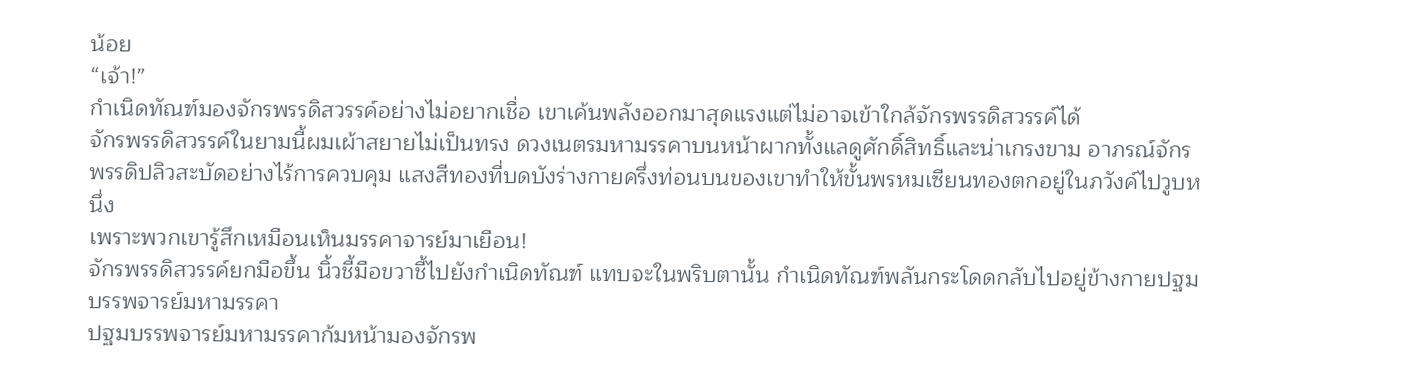น้อย
“เจ้า!”
กำเนิดทัณฑ์มองจักรพรรดิสวรรค์อย่างไม่อยากเชื่อ เขาเค้นพลังออกมาสุดแรงแต่ไม่อาจเข้าใกล้จักรพรรดิสวรรค์ได้
จักรพรรดิสวรรค์ในยามนี้ผมเผ้าสยายไม่เป็นทรง ดวงเนตรมหามรรคาบนหน้าผากทั้งแลดูศักดิ์สิทธิ์และน่าเกรงขาม อาภรณ์จักรพรรดิปลิวสะบัดอย่างไร้การควบคุม แสงสีทองที่บดบังร่างกายครึ่งท่อนบนของเขาทำให้ขั้นพรหมเซียนทองตกอยู่ในภวังค์ไปวูบหนึ่ง
เพราะพวกเขารู้สึกเหมือนเห็นมรรคาจารย์มาเยือน!
จักรพรรดิสวรรค์ยกมือขึ้น นิ้วชี้มือขวาชี้ไปยังกำเนิดทัณฑ์ แทบจะในพริบตานั้น กำเนิดทัณฑ์พลันกระโดดกลับไปอยู่ข้างกายปฐมบรรพจารย์มหามรรคา
ปฐมบรรพจารย์มหามรรคาก้มหน้ามองจักรพ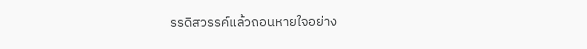รรดิสวรรค์แล้วถอนหายใจอย่าง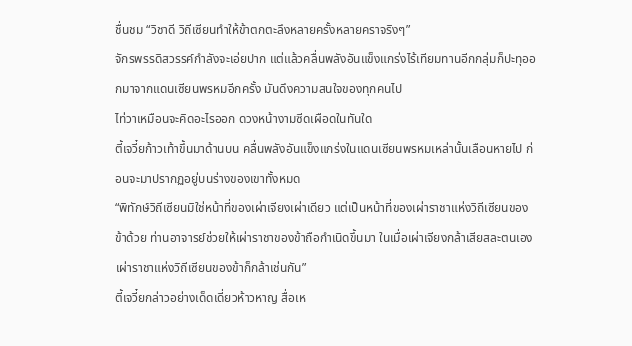ชื่นชม “วิชาดี วิถีเซียนทำให้ข้าตกตะลึงหลายครั้งหลายคราจริงๆ”
จักรพรรดิสวรรค์กำลังจะเอ่ยปาก แต่แล้วคลื่นพลังอันแข็งแกร่งไร้เทียมทานอีกกลุ่มก็ปะทุออกมาจากแดนเซียนพรหมอีกครั้ง มันดึงความสนใจของทุกคนไป
ไท่วาเหมือนจะคิดอะไรออก ดวงหน้างามซีดเผือดในทันใด
ตี้เจวี๋ยก้าวเท้าขึ้นมาด้านบน คลื่นพลังอันแข็งแกร่งในแดนเซียนพรหมเหล่านั้นเลือนหายไป ก่อนจะมาปรากฏอยู่บนร่างของเขาทั้งหมด
“พิทักษ์วิถีเซียนมิใช่หน้าที่ของเผ่าเจียงเผ่าเดียว แต่เป็นหน้าที่ของเผ่าราชาแห่งวิถีเซียนของข้าด้วย ท่านอาจารย์ช่วยให้เผ่าราชาของข้าถือกำเนิดขึ้นมา ในเมื่อเผ่าเจียงกล้าเสียสละตนเอง เผ่าราชาแห่งวิถีเซียนของข้าก็กล้าเช่นกัน”
ตี้เจวี๋ยกล่าวอย่างเด็ดเดี่ยวห้าวหาญ สื่อเห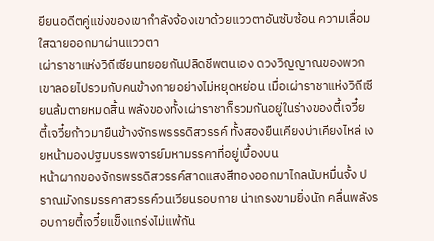ยียนอดีตคู่แข่งของเขากำลังจ้องเขาด้วยแววตาอันซับซ้อน ความเลื่อมใสฉายออกมาผ่านแววตา
เผ่าราชาแห่งวิถีเซียนทยอยกันปลิดชีพตนเอง ดวงวิญญาณของพวกเขาลอยไปรวมกับคนข้างกายอย่างไม่หยุดหย่อน เมื่อเผ่าราชาแห่งวิถีเซียนล้มตายหมดสิ้น พลังของทั้งเผ่าราชาก็รวมกันอยู่ในร่างของตี้เจวี๋ย
ตี้เจวี๋ยก้าวมายืนข้างจักรพรรรดิสวรรค์ ทั้งสองยืนเคียงบ่าเคียงไหล่ เงยหน้ามองปฐมบรรพจารย์มหามรรคาที่อยู่เบื้องบน
หน้าผากของจักรพรรดิสวรรค์สาดแสงสีทองออกมาไกลนับหมื่นจั้ง ปราณมังกรมรรคาสวรรค์วนเวียนรอบกาย น่าเกรงขามยิ่งนัก คลื่นพลังรอบกายตี้เจวี๋ยแข็งแกร่งไม่แพ้กัน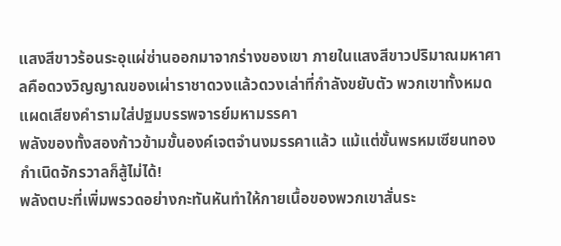แสงสีขาวร้อนระอุแผ่ซ่านออกมาจากร่างของเขา ภายในแสงสีขาวปริมาณมหาศาลคือดวงวิญญาณของเผ่าราชาดวงแล้วดวงเล่าที่กำลังขยับตัว พวกเขาทั้งหมดแผดเสียงคำรามใส่ปฐมบรรพจารย์มหามรรคา
พลังของทั้งสองก้าวข้ามขั้นองค์เจตจำนงมรรคาแล้ว แม้แต่ขั้นพรหมเซียนทองกำเนิดจักรวาลก็สู้ไม่ได้!
พลังตบะที่เพิ่มพรวดอย่างกะทันหันทำให้กายเนื้อของพวกเขาสั่นระ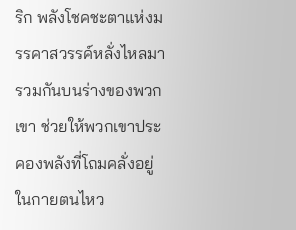ริก พลังโชคชะตาแห่งมรรคาสวรรค์หลั่งไหลมารวมกันบนร่างของพวกเขา ช่วยให้พวกเขาประคองพลังที่โถมคลั่งอยู่ในกายตนไหว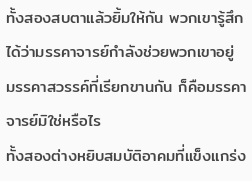ทั้งสองสบตาแล้วยิ้มให้กัน พวกเขารู้สึกได้ว่ามรรคาจารย์กำลังช่วยพวกเขาอยู่
มรรคาสวรรค์ที่เรียกขานกัน ก็คือมรรคาจารย์มิใช่หรือไร
ทั้งสองต่างหยิบสมบัติอาคมที่แข็งแกร่ง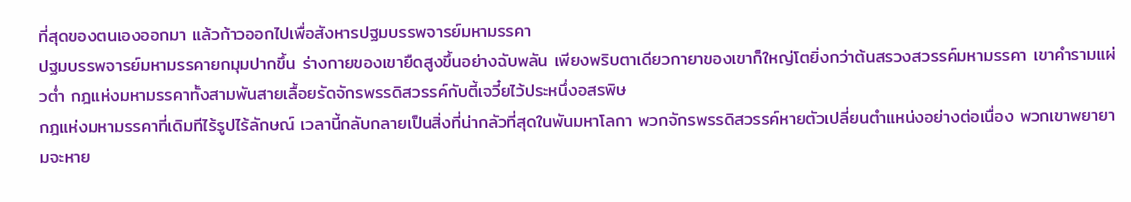ที่สุดของตนเองออกมา แล้วก้าวออกไปเพื่อสังหารปฐมบรรพจารย์มหามรรคา
ปฐมบรรพจารย์มหามรรคายกมุมปากขึ้น ร่างกายของเขายืดสูงขึ้นอย่างฉับพลัน เพียงพริบตาเดียวกายาของเขาก็ใหญ่โตยิ่งกว่าต้นสรวงสวรรค์มหามรรคา เขาคำรามแผ่วต่ำ กฎแห่งมหามรรคาทั้งสามพันสายเลื้อยรัดจักรพรรดิสวรรค์กับตี้เจวี๋ยไว้ประหนึ่งอสรพิษ
กฎแห่งมหามรรคาที่เดิมทีไร้รูปไร้ลักษณ์ เวลานี้กลับกลายเป็นสิ่งที่น่ากลัวที่สุดในพันมหาโลกา พวกจักรพรรดิสวรรค์หายตัวเปลี่ยนตำแหน่งอย่างต่อเนื่อง พวกเขาพยายามจะหาย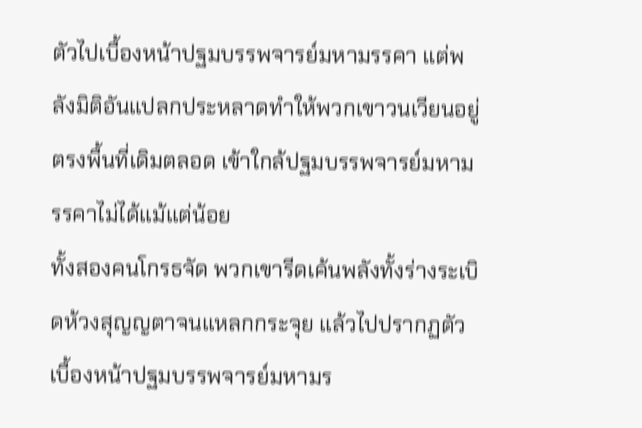ตัวไปเบื้องหน้าปฐมบรรพจารย์มหามรรคา แต่พลังมิติอันแปลกประหลาดทำให้พวกเขาวนเวียนอยู่ตรงพื้นที่เดิมตลอด เข้าใกล้ปฐมบรรพจารย์มหามรรคาไม่ได้แม้แต่น้อย
ทั้งสองคนโกรธจัด พวกเขารีดเค้นพลังทั้งร่างระเบิดห้วงสุญญตาจนแหลกกระจุย แล้วไปปรากฏตัวเบื้องหน้าปฐมบรรพจารย์มหามร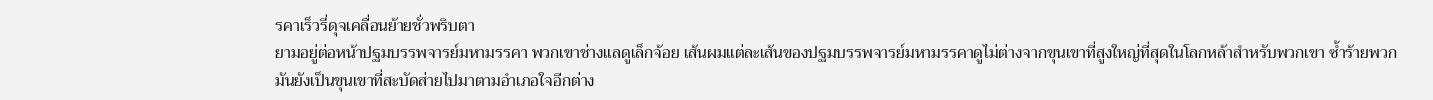รคาเร็วรี่ดุจเคลื่อนย้ายชั่วพริบตา
ยามอยู่ต่อหน้าปฐมบรรพจารย์มหามรรคา พวกเขาช่างแลดูเล็กจ้อย เส้นผมแต่ละเส้นของปฐมบรรพจารย์มหามรรคาดูไม่ต่างจากขุนเขาที่สูงใหญ่ที่สุดในโลกหล้าสำหรับพวกเขา ซ้ำร้ายพวกมันยังเป็นขุนเขาที่สะบัดส่ายไปมาตามอำเภอใจอีกต่าง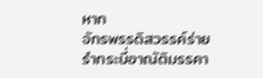หาก
จักรพรรดิสวรรค์ร่ายรำกระบี่อาณัติมรรคา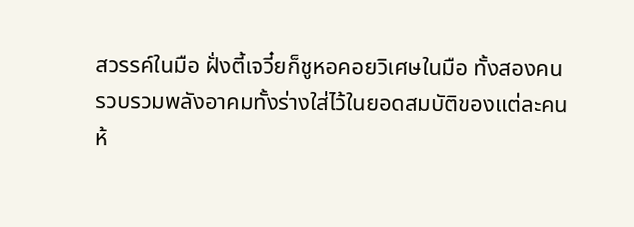สวรรค์ในมือ ฝั่งตี้เจวี๋ยก็ชูหอคอยวิเศษในมือ ทั้งสองคนรวบรวมพลังอาคมทั้งร่างใส่ไว้ในยอดสมบัติของแต่ละคน
ห้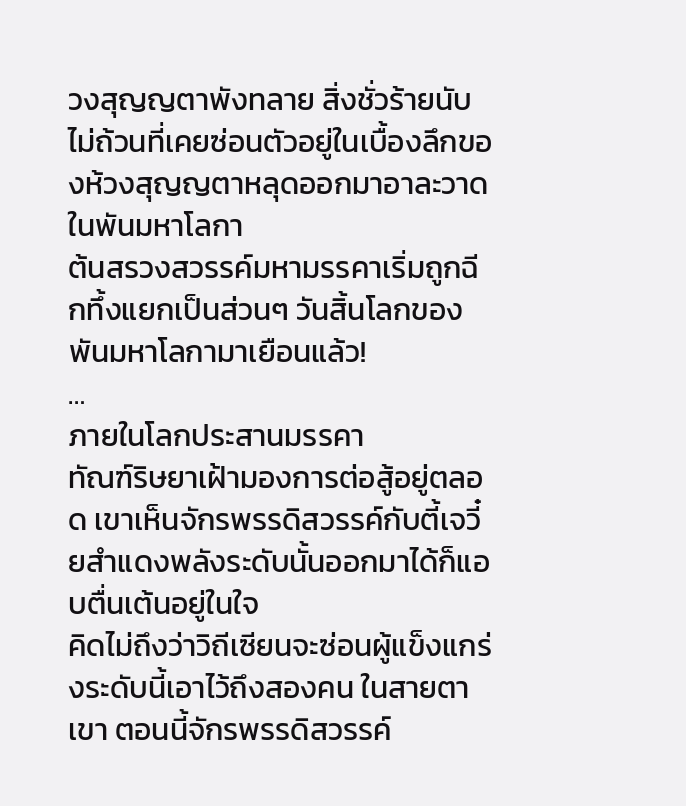วงสุญญตาพังทลาย สิ่งชั่วร้ายนับไม่ถ้วนที่เคยซ่อนตัวอยู่ในเบื้องลึกของห้วงสุญญตาหลุดออกมาอาละวาดในพันมหาโลกา
ต้นสรวงสวรรค์มหามรรคาเริ่มถูกฉีกทึ้งแยกเป็นส่วนๆ วันสิ้นโลกของพันมหาโลกามาเยือนแล้ว!
…
ภายในโลกประสานมรรคา
ทัณฑ์ริษยาเฝ้ามองการต่อสู้อยู่ตลอด เขาเห็นจักรพรรดิสวรรค์กับตี้เจวี๋ยสำแดงพลังระดับนั้นออกมาได้ก็แอบตื่นเต้นอยู่ในใจ
คิดไม่ถึงว่าวิถีเซียนจะซ่อนผู้แข็งแกร่งระดับนี้เอาไว้ถึงสองคน ในสายตาเขา ตอนนี้จักรพรรดิสวรรค์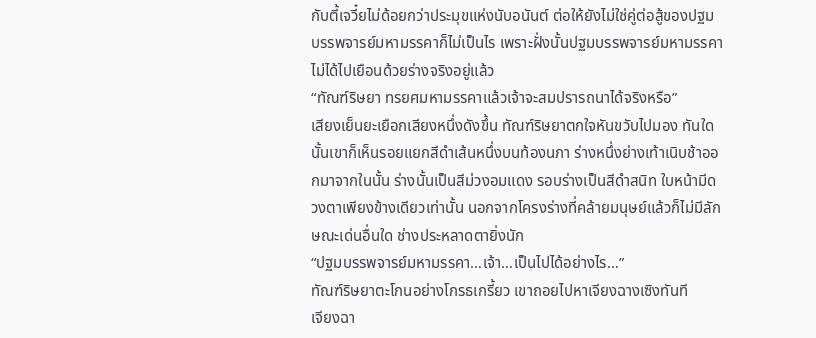กับตี้เจวี๋ยไม่ด้อยกว่าประมุขแห่งนับอนันต์ ต่อให้ยังไม่ใช่คู่ต่อสู้ของปฐมบรรพจารย์มหามรรคาก็ไม่เป็นไร เพราะฝั่งนั้นปฐมบรรพจารย์มหามรรคาไม่ได้ไปเยือนด้วยร่างจริงอยู่แล้ว
“ทัณฑ์ริษยา ทรยศมหามรรคาแล้วเจ้าจะสมปรารถนาได้จริงหรือ”
เสียงเย็นยะเยือกเสียงหนึ่งดังขึ้น ทัณฑ์ริษยาตกใจหันขวับไปมอง ทันใดนั้นเขาก็เห็นรอยแยกสีดำเส้นหนึ่งบนท้องนภา ร่างหนึ่งย่างเท้าเนิบช้าออกมาจากในนั้น ร่างนั้นเป็นสีม่วงอมแดง รอบร่างเป็นสีดำสนิท ใบหน้ามีดวงตาเพียงข้างเดียวเท่านั้น นอกจากโครงร่างที่คล้ายมนุษย์แล้วก็ไม่มีลักษณะเด่นอื่นใด ช่างประหลาดตายิ่งนัก
“ปฐมบรรพจารย์มหามรรคา…เจ้า…เป็นไปได้อย่างไร…”
ทัณฑ์ริษยาตะโกนอย่างโกรธเกรี้ยว เขาถอยไปหาเจียงฉางเซิงทันที
เจียงฉา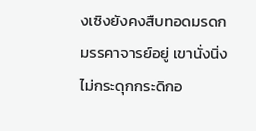งเซิงยังคงสืบทอดมรดกมรรคาจารย์อยู่ เขานั่งนิ่งไม่กระดุกกระดิกอ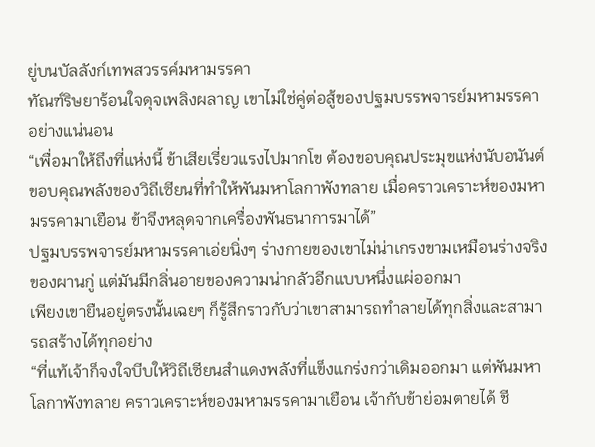ยู่บนบัลลังก์เทพสวรรค์มหามรรคา
ทัณฑ์ริษยาร้อนใจดุจเพลิงผลาญ เขาไม่ใช่คู่ต่อสู้ของปฐมบรรพจารย์มหามรรคาอย่างแน่นอน
“เพื่อมาให้ถึงที่แห่งนี้ ข้าเสียเรี่ยวแรงไปมากโข ต้องขอบคุณประมุขแห่งนับอนันต์ ขอบคุณพลังของวิถีเซียนที่ทำให้พันมหาโลกาพังทลาย เมื่อคราวเคราะห์ของมหามรรคามาเยือน ข้าจึงหลุดจากเครื่องพันธนาการมาได้”
ปฐมบรรพจารย์มหามรรคาเอ่ยนิ่งๆ ร่างกายของเขาไม่น่าเกรงขามเหมือนร่างจริงของผานกู่ แต่มันมีกลิ่นอายของความน่ากลัวอีกแบบหนึ่งแผ่ออกมา
เพียงเขายืนอยู่ตรงนั้นเฉยๆ ก็รู้สึกราวกับว่าเขาสามารถทำลายได้ทุกสิ่งและสามารถสร้างได้ทุกอย่าง
“ที่แท้เจ้าก็จงใจบีบให้วิถีเซียนสำแดงพลังที่แข็งแกร่งกว่าเดิมออกมา แต่พันมหาโลกาพังทลาย คราวเคราะห์ของมหามรรคามาเยือน เจ้ากับข้าย่อมตายได้ ชี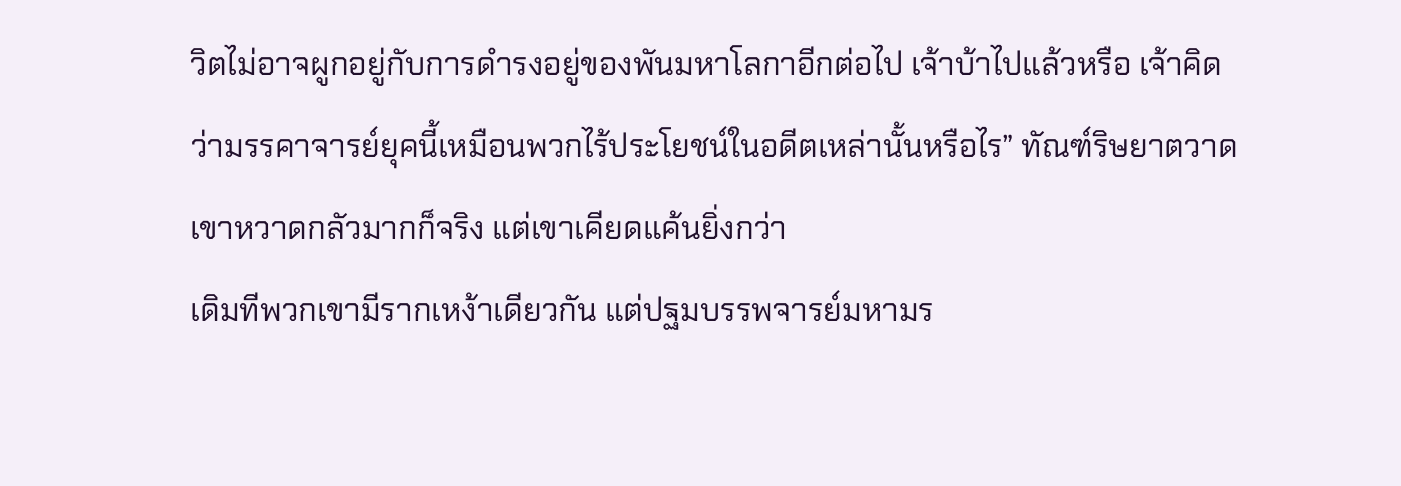วิตไม่อาจผูกอยู่กับการดำรงอยู่ของพันมหาโลกาอีกต่อไป เจ้าบ้าไปแล้วหรือ เจ้าคิดว่ามรรคาจารย์ยุคนี้เหมือนพวกไร้ประโยชน์ในอดีตเหล่านั้นหรือไร” ทัณฑ์ริษยาตวาด
เขาหวาดกลัวมากก็จริง แต่เขาเคียดแค้นยิ่งกว่า
เดิมทีพวกเขามีรากเหง้าเดียวกัน แต่ปฐมบรรพจารย์มหามร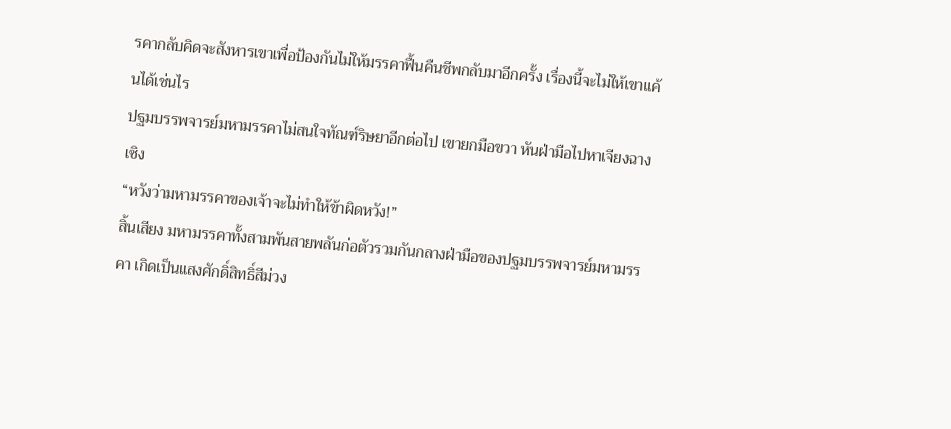รคากลับคิดจะสังหารเขาเพื่อป้องกันไม่ให้มรรคาฟื้นคืนชีพกลับมาอีกครั้ง เรื่องนี้จะไม่ให้เขาแค้นได้เช่นไร
ปฐมบรรพจารย์มหามรรคาไม่สนใจทัณฑ์ริษยาอีกต่อไป เขายกมือขวา หันฝ่ามือไปหาเจียงฉางเซิง
“หวังว่ามหามรรคาของเจ้าจะไม่ทำให้ข้าผิดหวัง!”
สิ้นเสียง มหามรรคาทั้งสามพันสายพลันก่อตัวรวมกันกลางฝ่ามือของปฐมบรรพจารย์มหามรรคา เกิดเป็นแสงศักดิ์สิทธิ์สีม่วง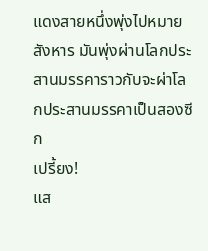แดงสายหนึ่งพุ่งไปหมายสังหาร มันพุ่งผ่านโลกประสานมรรคาราวกับจะผ่าโลกประสานมรรคาเป็นสองซีก
เปรี้ยง!
แส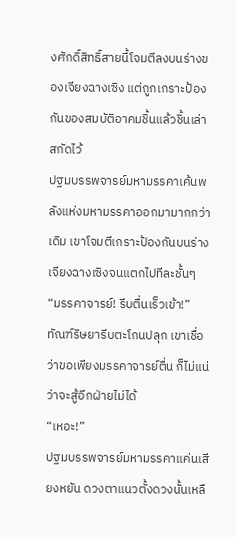งศักดิ์สิทธิ์สายนี้โจมตีลงบนร่างของเจียงฉางเซิง แต่ถูกเกราะป้องกันของสมบัติอาคมชิ้นแล้วชิ้นเล่าสกัดไว้
ปฐมบรรพจารย์มหามรรคาเค้นพลังแห่งมหามรรคาออกมามากกว่าเดิม เขาโจมตีเกราะป้องกันบนร่างเจียงฉางเซิงจนแตกไปทีละชั้นๆ
“มรรคาจารย์! รีบตื่นเร็วเข้า!”
ทัณฑ์ริษยารีบตะโกนปลุก เขาเชื่อว่าขอเพียงมรรคาจารย์ตื่น ก็ไม่แน่ว่าจะสู้อีกฝ่ายไม่ได้
“เหอะ!”
ปฐมบรรพจารย์มหามรรคาแค่นเสียงหยัน ดวงตาแนวตั้งดวงนั้นเหลื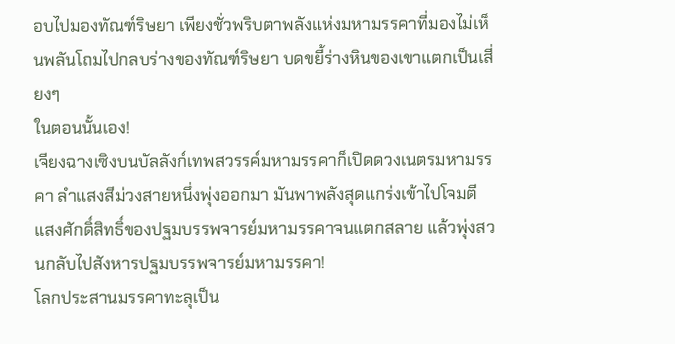อบไปมองทัณฑ์ริษยา เพียงชั่วพริบตาพลังแห่งมหามรรคาที่มองไม่เห็นพลันโถมไปกลบร่างของทัณฑ์ริษยา บดขยี้ร่างหินของเขาแตกเป็นเสี่ยงๆ
ในตอนนั้นเอง!
เจียงฉางเซิงบนบัลลังก์เทพสวรรค์มหามรรคาก็เปิดดวงเนตรมหามรรคา ลำแสงสีม่วงสายหนึ่งพุ่งออกมา มันพาพลังสุดแกร่งเข้าไปโจมตีแสงศักดิ์สิทธิ์ของปฐมบรรพจารย์มหามรรคาจนแตกสลาย แล้วพุ่งสวนกลับไปสังหารปฐมบรรพจารย์มหามรรคา!
โลกประสานมรรคาทะลุเป็น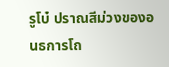รูโบ๋ ปราณสีม่วงของอนธการโถ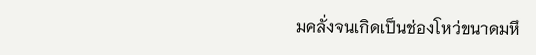มคลั่งจนเกิดเป็นช่องโหว่ขนาดมหึ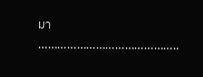มา
……………………………………..